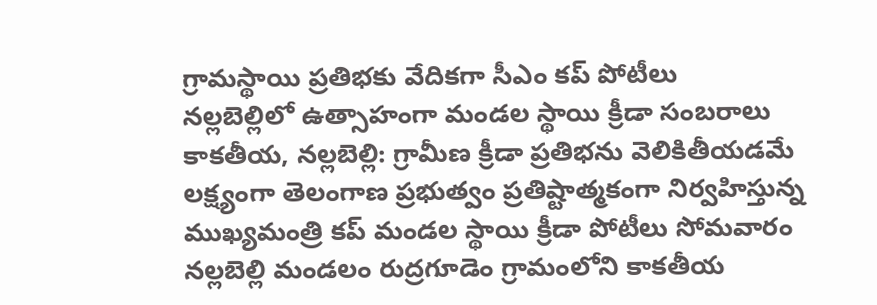గ్రామస్థాయి ప్రతిభకు వేదికగా సీఎం కప్ పోటీలు
నల్లబెల్లిలో ఉత్సాహంగా మండల స్థాయి క్రీడా సంబరాలు
కాకతీయ, నల్లబెల్లి: గ్రామీణ క్రీడా ప్రతిభను వెలికితీయడమే లక్ష్యంగా తెలంగాణ ప్రభుత్వం ప్రతిష్టాత్మకంగా నిర్వహిస్తున్న ముఖ్యమంత్రి కప్ మండల స్థాయి క్రీడా పోటీలు సోమవారం నల్లబెల్లి మండలం రుద్రగూడెం గ్రామంలోని కాకతీయ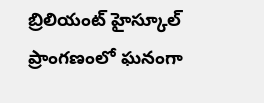బ్రిలియంట్ హైస్కూల్ ప్రాంగణంలో ఘనంగా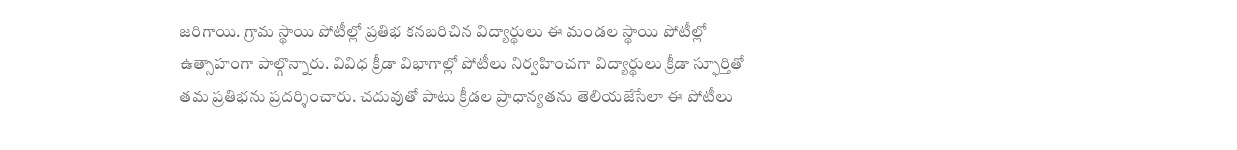జరిగాయి. గ్రామ స్థాయి పోటీల్లో ప్రతిభ కనబరిచిన విద్యార్థులు ఈ మండల స్థాయి పోటీల్లో ఉత్సాహంగా పాల్గొన్నారు. వివిధ క్రీడా విభాగాల్లో పోటీలు నిర్వహించగా విద్యార్థులు క్రీడా స్ఫూర్తితో తమ ప్రతిభను ప్రదర్శించారు. చదువుతో పాటు క్రీడల ప్రాధాన్యతను తెలియజేసేలా ఈ పోటీలు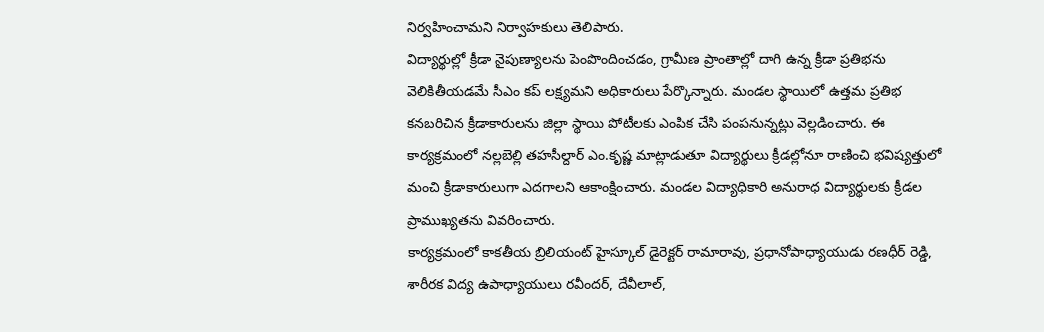నిర్వహించామని నిర్వాహకులు తెలిపారు.
విద్యార్థుల్లో క్రీడా నైపుణ్యాలను పెంపొందించడం, గ్రామీణ ప్రాంతాల్లో దాగి ఉన్న క్రీడా ప్రతిభను వెలికితీయడమే సీఎం కప్ లక్ష్యమని అధికారులు పేర్కొన్నారు. మండల స్థాయిలో ఉత్తమ ప్రతిభ కనబరిచిన క్రీడాకారులను జిల్లా స్థాయి పోటీలకు ఎంపిక చేసి పంపనున్నట్లు వెల్లడించారు. ఈ కార్యక్రమంలో నల్లబెల్లి తహసీల్దార్ ఎం.కృష్ణ మాట్లాడుతూ విద్యార్థులు క్రీడల్లోనూ రాణించి భవిష్యత్తులో మంచి క్రీడాకారులుగా ఎదగాలని ఆకాంక్షించారు. మండల విద్యాధికారి అనురాధ విద్యార్థులకు క్రీడల ప్రాముఖ్యతను వివరించారు.
కార్యక్రమంలో కాకతీయ బ్రిలియంట్ హైస్కూల్ డైరెక్టర్ రామారావు, ప్రధానోపాధ్యాయుడు రణధీర్ రెడ్డి, శారీరక విద్య ఉపాధ్యాయులు రవీందర్, దేవీలాల్,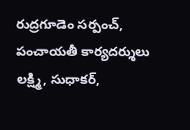రుద్రగూడెం సర్పంచ్, పంచాయతీ కార్యదర్శులు లక్ష్మి, సుధాకర్,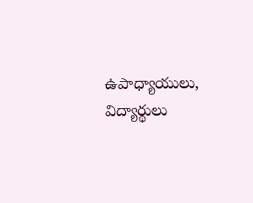ఉపాధ్యాయులు, విద్యార్థులు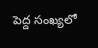పెద్ద సంఖ్యలో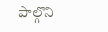పాల్గొని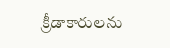క్రీడాకారులను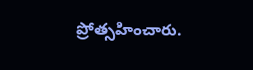ప్రోత్సహించారు.